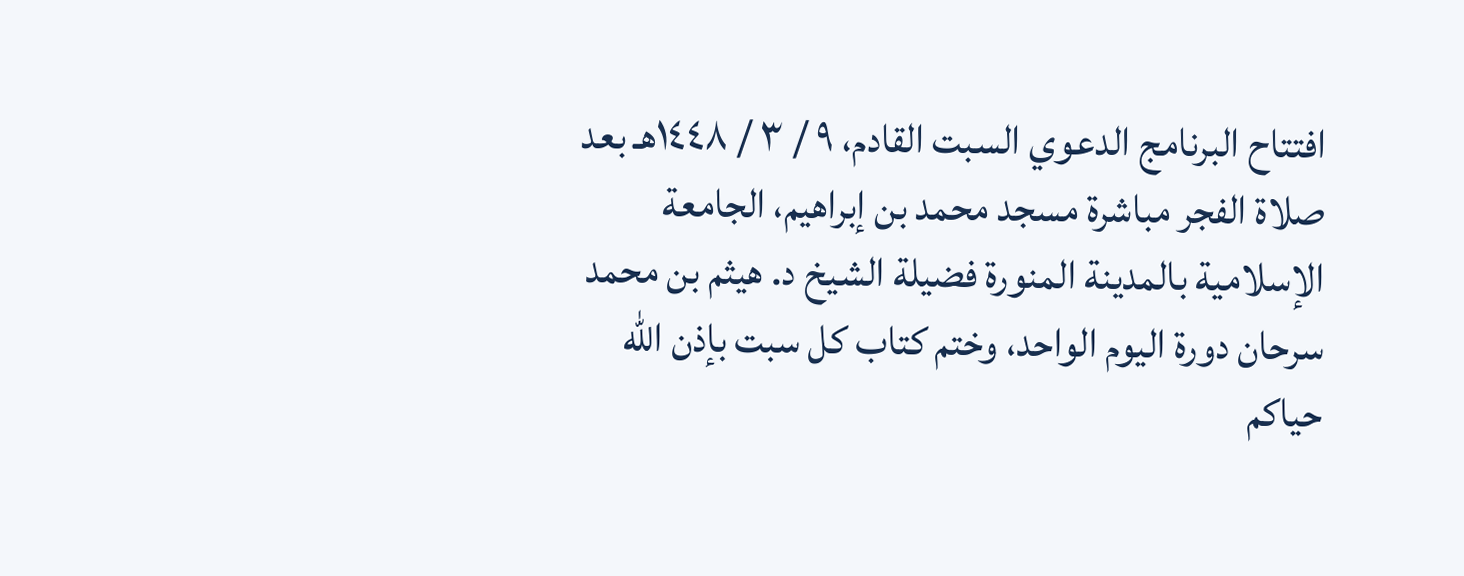افتتاح البرنامج الدعوي السبت القادم، ٩ / ٣ / ١٤٤٨هـ بعد صلاة الفجر مباشرة مسجد محمد بن إبراهيم، الجامعة الإسلامية بالمدينة المنورة فضيلة الشيخ د. هيثم بن محمد سرحان دورة اليوم الواحد، وختم كتاب كل سبت بإذن الله حياكم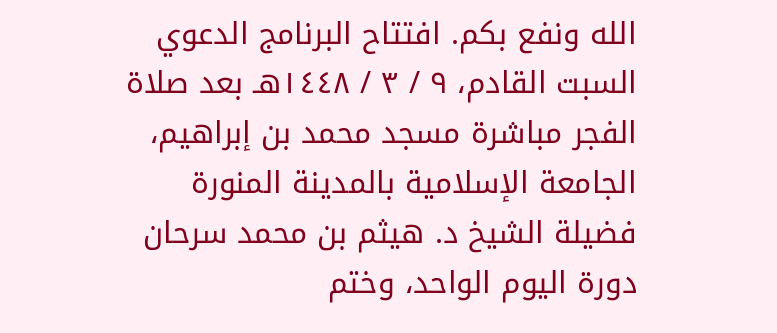الله ونفع بكم. افتتاح البرنامج الدعوي السبت القادم، ٩ / ٣ / ١٤٤٨هـ بعد صلاة الفجر مباشرة مسجد محمد بن إبراهيم، الجامعة الإسلامية بالمدينة المنورة فضيلة الشيخ د. هيثم بن محمد سرحان دورة اليوم الواحد، وختم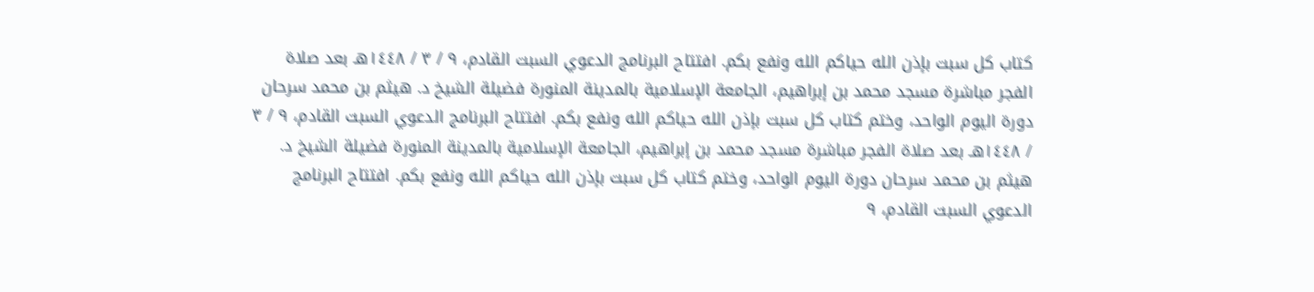كتاب كل سبت بإذن الله حياكم الله ونفع بكم. افتتاح البرنامج الدعوي السبت القادم، ٩ / ٣ / ١٤٤٨هـ بعد صلاة الفجر مباشرة مسجد محمد بن إبراهيم، الجامعة الإسلامية بالمدينة المنورة فضيلة الشيخ د. هيثم بن محمد سرحان دورة اليوم الواحد، وختم كتاب كل سبت بإذن الله حياكم الله ونفع بكم. افتتاح البرنامج الدعوي السبت القادم، ٩ / ٣ / ١٤٤٨هـ بعد صلاة الفجر مباشرة مسجد محمد بن إبراهيم، الجامعة الإسلامية بالمدينة المنورة فضيلة الشيخ د. هيثم بن محمد سرحان دورة اليوم الواحد، وختم كتاب كل سبت بإذن الله حياكم الله ونفع بكم. افتتاح البرنامج الدعوي السبت القادم، ٩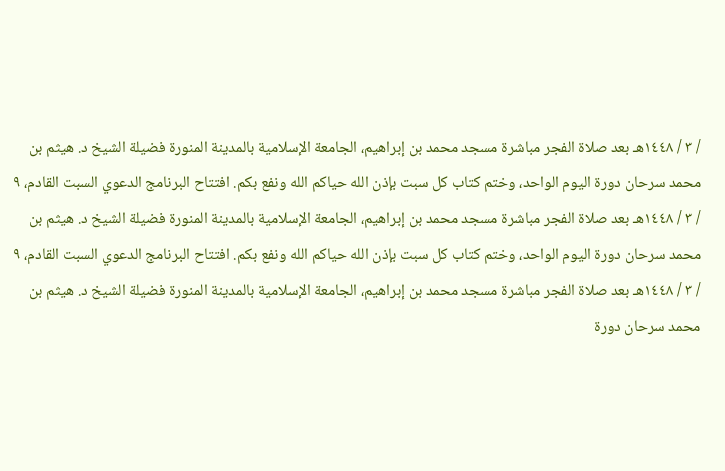/ ٣ / ١٤٤٨هـ بعد صلاة الفجر مباشرة مسجد محمد بن إبراهيم، الجامعة الإسلامية بالمدينة المنورة فضيلة الشيخ د. هيثم بن محمد سرحان دورة اليوم الواحد، وختم كتاب كل سبت بإذن الله حياكم الله ونفع بكم. افتتاح البرنامج الدعوي السبت القادم، ٩ / ٣ / ١٤٤٨هـ بعد صلاة الفجر مباشرة مسجد محمد بن إبراهيم، الجامعة الإسلامية بالمدينة المنورة فضيلة الشيخ د. هيثم بن محمد سرحان دورة اليوم الواحد، وختم كتاب كل سبت بإذن الله حياكم الله ونفع بكم. افتتاح البرنامج الدعوي السبت القادم، ٩ / ٣ / ١٤٤٨هـ بعد صلاة الفجر مباشرة مسجد محمد بن إبراهيم، الجامعة الإسلامية بالمدينة المنورة فضيلة الشيخ د. هيثم بن محمد سرحان دورة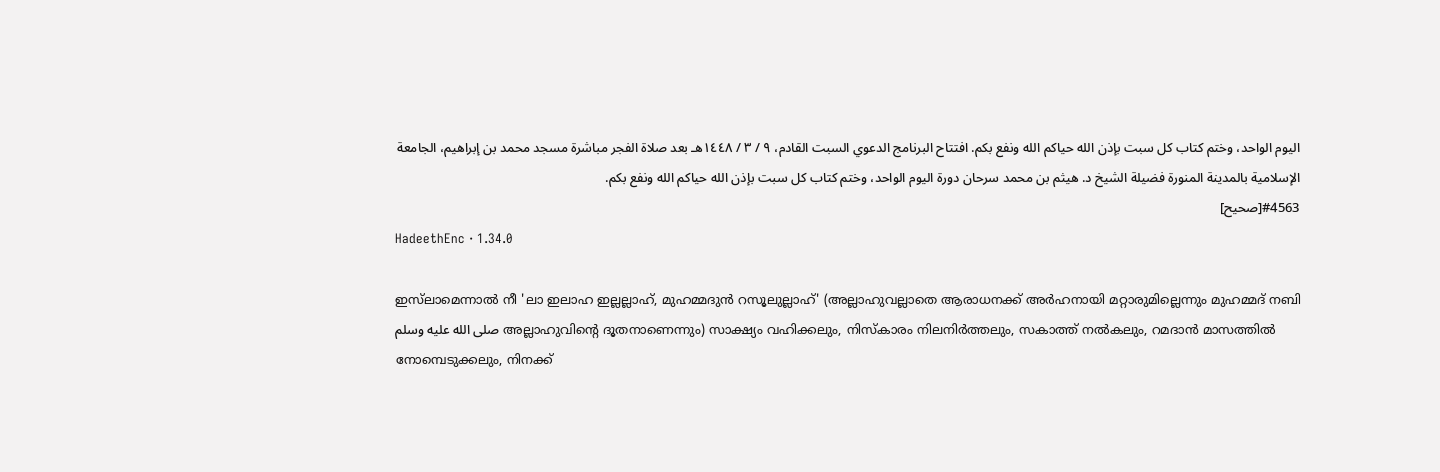اليوم الواحد، وختم كتاب كل سبت بإذن الله حياكم الله ونفع بكم. افتتاح البرنامج الدعوي السبت القادم، ٩ / ٣ / ١٤٤٨هـ بعد صلاة الفجر مباشرة مسجد محمد بن إبراهيم، الجامعة الإسلامية بالمدينة المنورة فضيلة الشيخ د. هيثم بن محمد سرحان دورة اليوم الواحد، وختم كتاب كل سبت بإذن الله حياكم الله ونفع بكم.
#4563[صحيح]
HadeethEnc · 1.34.0

ഇസ്‌ലാമെന്നാൽ നീ 'ലാ ഇലാഹ ഇല്ലല്ലാഹ്, മുഹമ്മദുൻ റസൂലുല്ലാഹ്' (അല്ലാഹുവല്ലാതെ ആരാധനക്ക് അർഹനായി മറ്റാരുമില്ലെന്നും മുഹമ്മദ് നബി صلى الله عليه وسلم അല്ലാഹുവിൻ്റെ ദൂതനാണെന്നും) സാക്ഷ്യം വഹിക്കലും, നിസ്കാരം നിലനിർത്തലും, സകാത്ത് നൽകലും, റമദാൻ മാസത്തിൽ നോമ്പെടുക്കലും, നിനക്ക്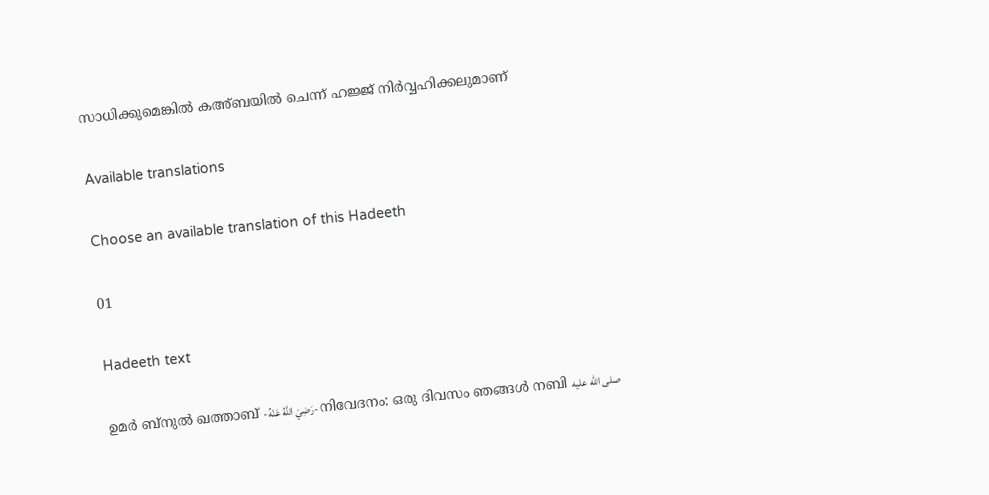സാധിക്കുമെങ്കിൽ കഅ്ബയിൽ ചെന്ന് ഹജ്ജ് നിർവ്വഹിക്കലുമാണ്

Available translations

Choose an available translation of this Hadeeth

01

Hadeeth text

ഉമർ ബ്‌നുൽ ഖത്താബ് -رَضِيَ اللَّهُ عَنْهُ- നിവേദനം: ഒരു ദിവസം ഞങ്ങൾ നബി صلى الله عليه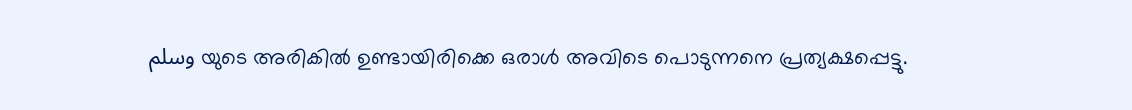وسلم യുടെ അരികിൽ ഉണ്ടായിരിക്കെ ഒരാൾ അവിടെ പൊടുന്നനെ പ്രത്യക്ഷപ്പെട്ടു.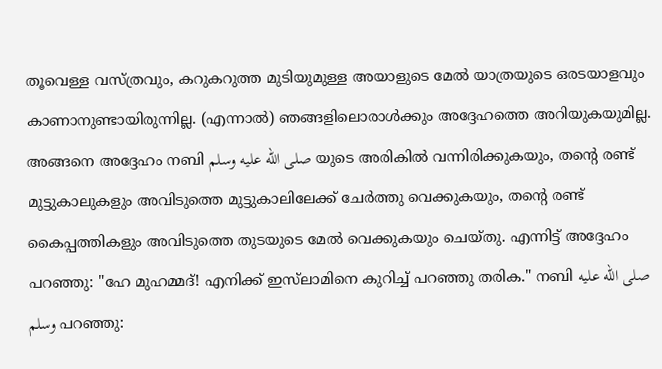തൂവെള്ള വസ്ത്രവും, കറുകറുത്ത മുടിയുമുള്ള അയാളുടെ മേൽ യാത്രയുടെ ഒരടയാളവും കാണാനുണ്ടായിരുന്നില്ല. (എന്നാൽ) ഞങ്ങളിലൊരാൾക്കും അദ്ദേഹത്തെ അറിയുകയുമില്ല. അങ്ങനെ അദ്ദേഹം നബി صلى الله عليه وسلم യുടെ അരികിൽ വന്നിരിക്കുകയും, തൻ്റെ രണ്ട് മുട്ടുകാലുകളും അവിടുത്തെ മുട്ടുകാലിലേക്ക് ചേർത്തു വെക്കുകയും, തൻ്റെ രണ്ട് കൈപ്പത്തികളും അവിടുത്തെ തുടയുടെ മേൽ വെക്കുകയും ചെയ്തു. എന്നിട്ട് അദ്ദേഹം പറഞ്ഞു: "ഹേ മുഹമ്മദ്! എനിക്ക് ഇസ്‌ലാമിനെ കുറിച്ച് പറഞ്ഞു തരിക." നബി صلى الله عليه وسلم പറഞ്ഞു: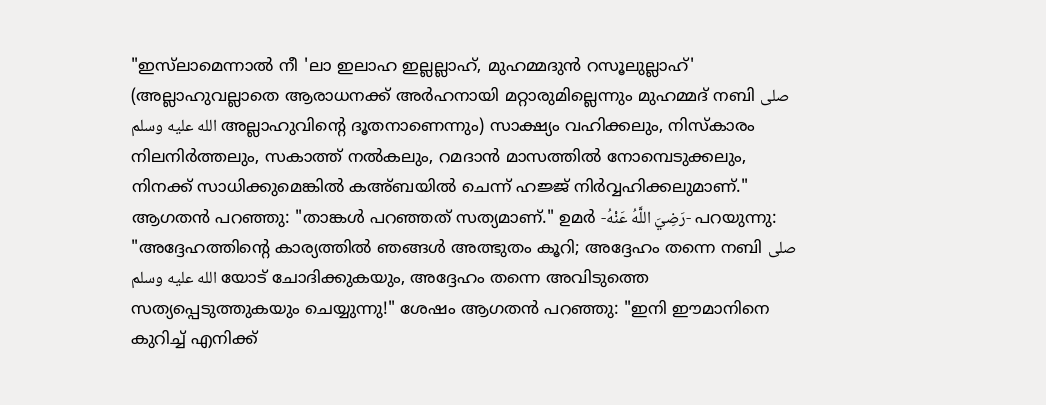"ഇസ്‌ലാമെന്നാൽ നീ 'ലാ ഇലാഹ ഇല്ലല്ലാഹ്, മുഹമ്മദുൻ റസൂലുല്ലാഹ്' (അല്ലാഹുവല്ലാതെ ആരാധനക്ക് അർഹനായി മറ്റാരുമില്ലെന്നും മുഹമ്മദ് നബി صلى الله عليه وسلم അല്ലാഹുവിൻ്റെ ദൂതനാണെന്നും) സാക്ഷ്യം വഹിക്കലും, നിസ്കാരം നിലനിർത്തലും, സകാത്ത് നൽകലും, റമദാൻ മാസത്തിൽ നോമ്പെടുക്കലും, നിനക്ക് സാധിക്കുമെങ്കിൽ കഅ്ബയിൽ ചെന്ന് ഹജ്ജ് നിർവ്വഹിക്കലുമാണ്." ആഗതൻ പറഞ്ഞു: "താങ്കൾ പറഞ്ഞത് സത്യമാണ്." ഉമർ -رَضِيَ اللَّهُ عَنْهُ- പറയുന്നു: "അദ്ദേഹത്തിൻ്റെ കാര്യത്തിൽ ഞങ്ങൾ അത്ഭുതം കൂറി; അദ്ദേഹം തന്നെ നബി صلى الله عليه وسلم യോട് ചോദിക്കുകയും, അദ്ദേഹം തന്നെ അവിടുത്തെ സത്യപ്പെടുത്തുകയും ചെയ്യുന്നു!" ശേഷം ആഗതൻ പറഞ്ഞു: "ഇനി ഈമാനിനെ കുറിച്ച് എനിക്ക്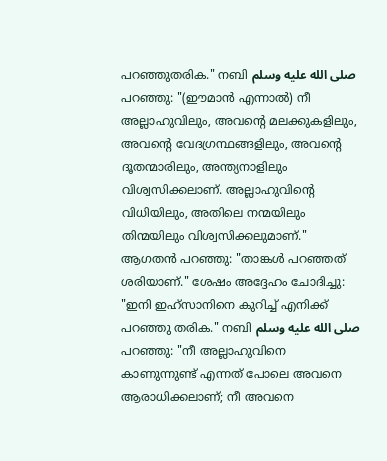പറഞ്ഞുതരിക." നബി صلى الله عليه وسلم പറഞ്ഞു: "(ഈമാൻ എന്നാൽ) നീ അല്ലാഹുവിലും, അവൻ്റെ മലക്കുകളിലും, അവൻ്റെ വേദഗ്രന്ഥങ്ങളിലും, അവൻ്റെ ദൂതന്മാരിലും, അന്ത്യനാളിലും വിശ്വസിക്കലാണ്. അല്ലാഹുവിൻ്റെ വിധിയിലും, അതിലെ നന്മയിലും തിന്മയിലും വിശ്വസിക്കലുമാണ്." ആഗതൻ പറഞ്ഞു: "താങ്കൾ പറഞ്ഞത് ശരിയാണ്." ശേഷം അദ്ദേഹം ചോദിച്ചു: "ഇനി ഇഹ്സാനിനെ കുറിച്ച് എനിക്ക് പറഞ്ഞു തരിക." നബി صلى الله عليه وسلم പറഞ്ഞു: "നീ അല്ലാഹുവിനെ കാണുന്നുണ്ട് എന്നത് പോലെ അവനെ ആരാധിക്കലാണ്; നീ അവനെ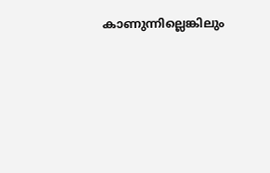കാണുന്നില്ലെങ്കിലും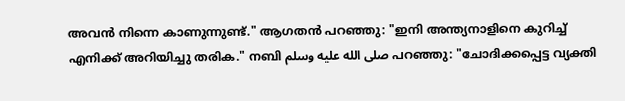അവൻ നിന്നെ കാണുന്നുണ്ട്." ആഗതൻ പറഞ്ഞു: "ഇനി അന്ത്യനാളിനെ കുറിച്ച് എനിക്ക് അറിയിച്ചു തരിക." നബി صلى الله عليه وسلم പറഞ്ഞു: "ചോദിക്കപ്പെട്ട വ്യക്തി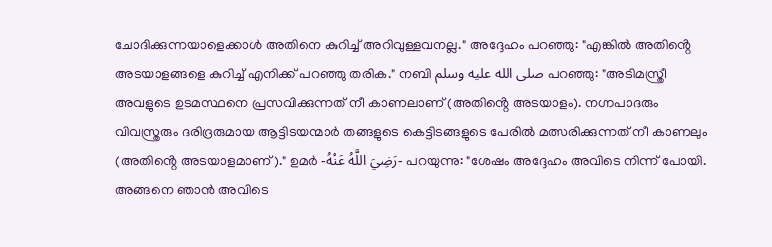ചോദിക്കുന്നയാളെക്കാൾ അതിനെ കുറിച്ച് അറിവുള്ളവനല്ല." അദ്ദേഹം പറഞ്ഞു: "എങ്കിൽ അതിൻ്റെ അടയാളങ്ങളെ കുറിച്ച് എനിക്ക് പറഞ്ഞു തരിക." നബി صلى الله عليه وسلم പറഞ്ഞു: "അടിമസ്ത്രീ അവളുടെ ഉടമസ്ഥനെ പ്രസവിക്കുന്നത് നീ കാണലാണ് (അതിൻ്റെ അടയാളം). നഗ്നപാദരും വിവസ്ത്രരും ദരിദ്രരുമായ ആട്ടിടയന്മാർ തങ്ങളുടെ കെട്ടിടങ്ങളുടെ പേരിൽ മത്സരിക്കുന്നത് നീ കാണലും (അതിൻ്റെ അടയാളമാണ്)." ഉമർ -رَضِيَ اللَّهُ عَنْهُ- പറയുന്നു: "ശേഷം അദ്ദേഹം അവിടെ നിന്ന് പോയി. അങ്ങനെ ഞാൻ അവിടെ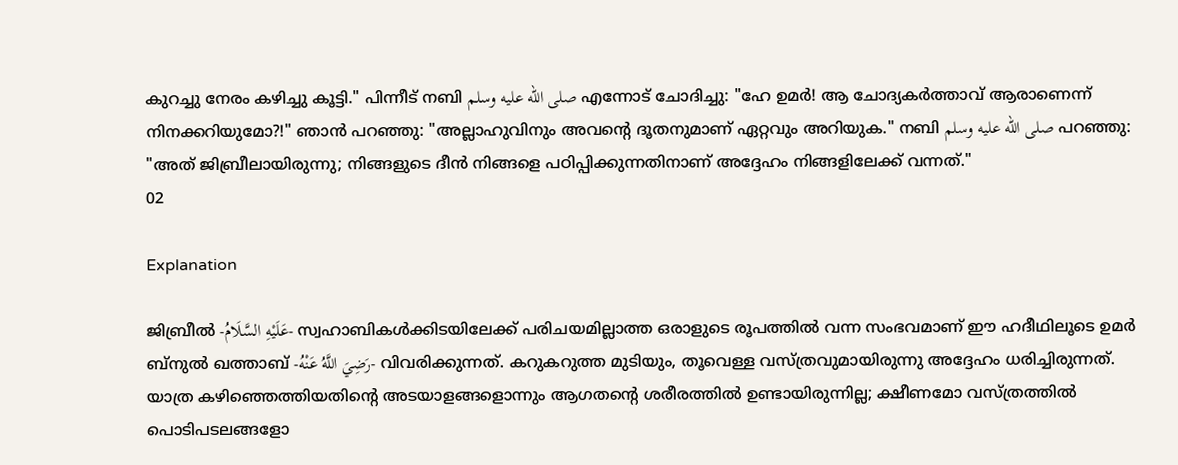കുറച്ചു നേരം കഴിച്ചു കൂട്ടി." പിന്നീട് നബി صلى الله عليه وسلم എന്നോട് ചോദിച്ചു: "ഹേ ഉമർ! ആ ചോദ്യകർത്താവ് ആരാണെന്ന് നിനക്കറിയുമോ?!" ഞാൻ പറഞ്ഞു: "അല്ലാഹുവിനും അവൻ്റെ ദൂതനുമാണ് ഏറ്റവും അറിയുക." നബി صلى الله عليه وسلم പറഞ്ഞു: "അത് ജിബ്രീലായിരുന്നു; നിങ്ങളുടെ ദീൻ നിങ്ങളെ പഠിപ്പിക്കുന്നതിനാണ് അദ്ദേഹം നിങ്ങളിലേക്ക് വന്നത്."
02

Explanation

ജിബ്രീൽ -عَلَيْهِ السَّلَامُ- സ്വഹാബികൾക്കിടയിലേക്ക് പരിചയമില്ലാത്ത ഒരാളുടെ രൂപത്തിൽ വന്ന സംഭവമാണ് ഈ ഹദീഥിലൂടെ ഉമർ ബ്‌നുൽ ഖത്താബ് -رَضِيَ اللَّهُ عَنْهُ- വിവരിക്കുന്നത്. കറുകറുത്ത മുടിയും, തൂവെള്ള വസ്ത്രവുമായിരുന്നു അദ്ദേഹം ധരിച്ചിരുന്നത്. യാത്ര കഴിഞ്ഞെത്തിയതിൻ്റെ അടയാളങ്ങളൊന്നും ആഗതൻ്റെ ശരീരത്തിൽ ഉണ്ടായിരുന്നില്ല; ക്ഷീണമോ വസ്ത്രത്തിൽ പൊടിപടലങ്ങളോ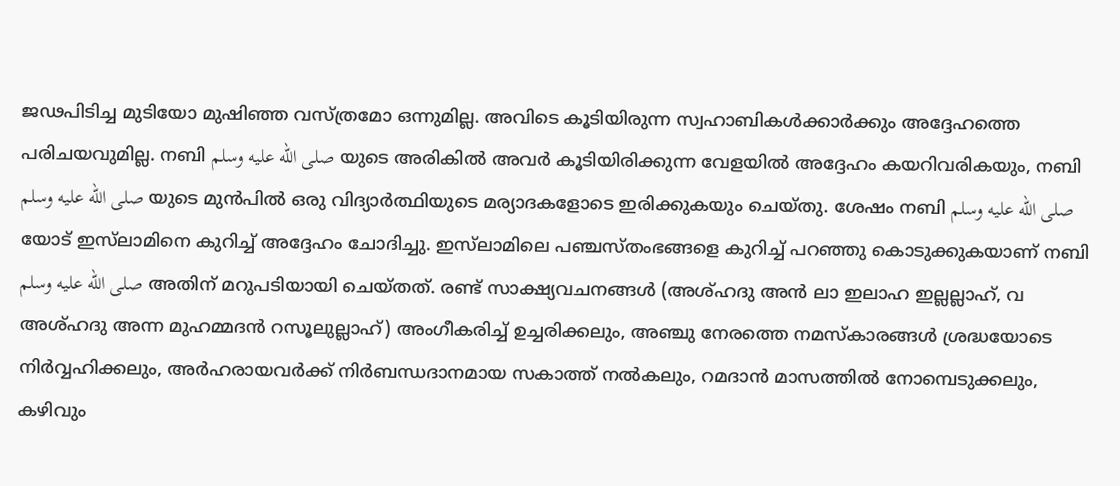ജഢപിടിച്ച മുടിയോ മുഷിഞ്ഞ വസ്ത്രമോ ഒന്നുമില്ല. അവിടെ കൂടിയിരുന്ന സ്വഹാബികൾക്കാർക്കും അദ്ദേഹത്തെ പരിചയവുമില്ല. നബി صلى الله عليه وسلم യുടെ അരികിൽ അവർ കൂടിയിരിക്കുന്ന വേളയിൽ അദ്ദേഹം കയറിവരികയും, നബി صلى الله عليه وسلم യുടെ മുൻപിൽ ഒരു വിദ്യാർത്ഥിയുടെ മര്യാദകളോടെ ഇരിക്കുകയും ചെയ്തു. ശേഷം നബി صلى الله عليه وسلم യോട് ഇസ്‌ലാമിനെ കുറിച്ച് അദ്ദേഹം ചോദിച്ചു. ഇസ്‌ലാമിലെ പഞ്ചസ്തംഭങ്ങളെ കുറിച്ച് പറഞ്ഞു കൊടുക്കുകയാണ് നബി صلى الله عليه وسلم അതിന് മറുപടിയായി ചെയ്തത്. രണ്ട് സാക്ഷ്യവചനങ്ങൾ (അശ്ഹദു അൻ ലാ ഇലാഹ ഇല്ലല്ലാഹ്, വ അശ്ഹദു അന്ന മുഹമ്മദൻ റസൂലുല്ലാഹ്) അംഗീകരിച്ച് ഉച്ചരിക്കലും, അഞ്ചു നേരത്തെ നമസ്കാരങ്ങൾ ശ്രദ്ധയോടെ നിർവ്വഹിക്കലും, അർഹരായവർക്ക് നിർബന്ധദാനമായ സകാത്ത് നൽകലും, റമദാൻ മാസത്തിൽ നോമ്പെടുക്കലും, കഴിവും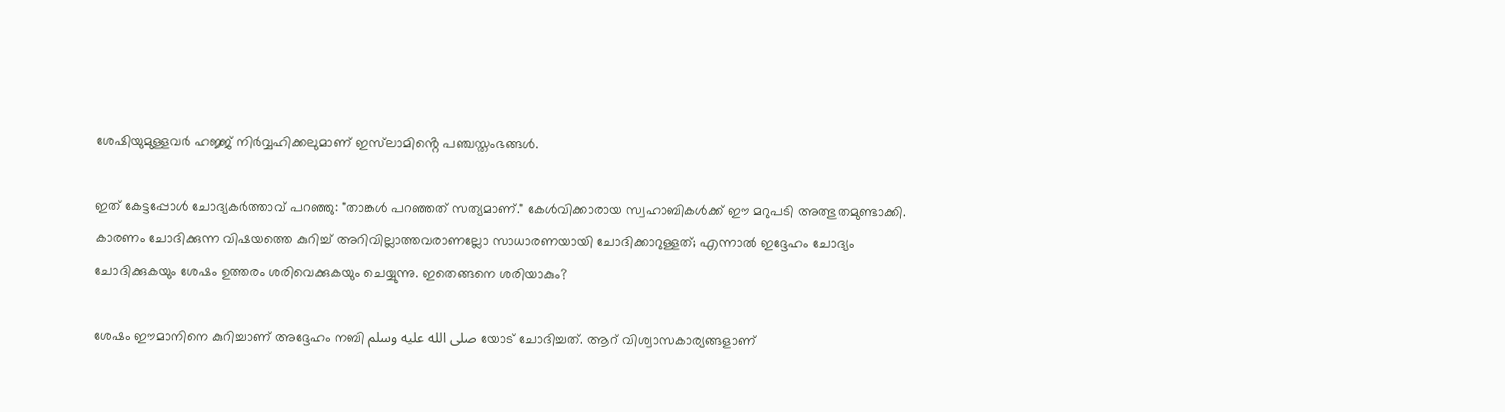ശേഷിയുമുള്ളവർ ഹജ്ജ് നിർവ്വഹിക്കലുമാണ് ഇസ്‌ലാമിൻ്റെ പഞ്ചസ്തംഭങ്ങൾ.

ഇത് കേട്ടപ്പോൾ ചോദ്യകർത്താവ് പറഞ്ഞു: "താങ്കൾ പറഞ്ഞത് സത്യമാണ്." കേൾവിക്കാരായ സ്വഹാബികൾക്ക് ഈ മറുപടി അത്ഭുതമുണ്ടാക്കി. കാരണം ചോദിക്കുന്ന വിഷയത്തെ കുറിച്ച് അറിവില്ലാത്തവരാണല്ലോ സാധാരണയായി ചോദിക്കാറുള്ളത്; എന്നാൽ ഇദ്ദേഹം ചോദ്യം ചോദിക്കുകയും ശേഷം ഉത്തരം ശരിവെക്കുകയും ചെയ്യുന്നു. ഇതെങ്ങനെ ശരിയാകും?

ശേഷം ഈമാനിനെ കുറിച്ചാണ് അദ്ദേഹം നബി صلى الله عليه وسلم യോട് ചോദിച്ചത്. ആറ് വിശ്വാസകാര്യങ്ങളാണ്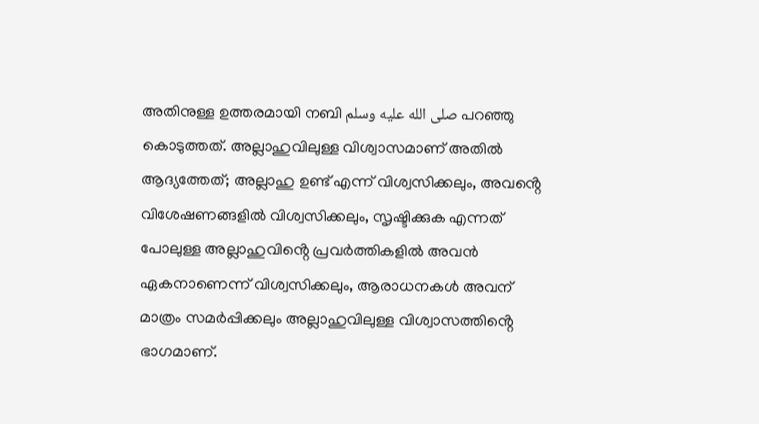അതിനുള്ള ഉത്തരമായി നബി صلى الله عليه وسلم പറഞ്ഞു കൊടുത്തത്. അല്ലാഹുവിലുള്ള വിശ്വാസമാണ് അതിൽ ആദ്യത്തേത്; അല്ലാഹു ഉണ്ട് എന്ന് വിശ്വസിക്കലും, അവൻ്റെ വിശേഷണങ്ങളിൽ വിശ്വസിക്കലും, സൃഷ്ടിക്കുക എന്നത് പോലുള്ള അല്ലാഹുവിൻ്റെ പ്രവർത്തികളിൽ അവൻ ഏകനാണെന്ന് വിശ്വസിക്കലും, ആരാധനകൾ അവന് മാത്രം സമർപ്പിക്കലും അല്ലാഹുവിലുള്ള വിശ്വാസത്തിൻ്റെ ഭാഗമാണ്.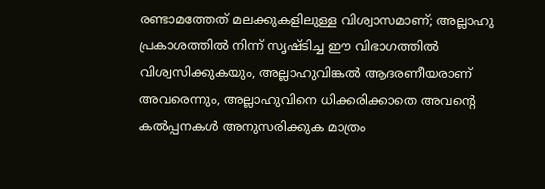രണ്ടാമത്തേത് മലക്കുകളിലുള്ള വിശ്വാസമാണ്; അല്ലാഹു പ്രകാശത്തിൽ നിന്ന് സൃഷ്ടിച്ച ഈ വിഭാഗത്തിൽ വിശ്വസിക്കുകയും, അല്ലാഹുവിങ്കൽ ആദരണീയരാണ് അവരെന്നും, അല്ലാഹുവിനെ ധിക്കരിക്കാതെ അവൻ്റെ കൽപ്പനകൾ അനുസരിക്കുക മാത്രം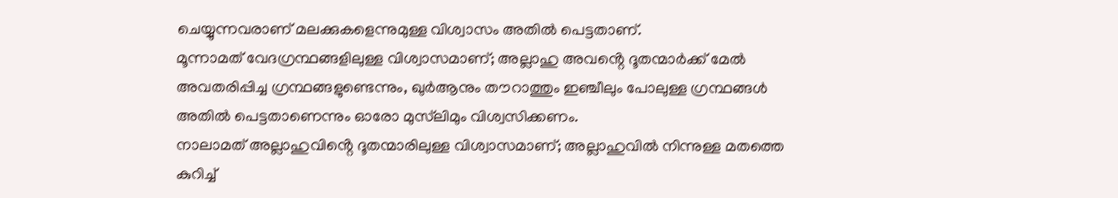ചെയ്യുന്നവരാണ് മലക്കുകളെന്നുമുള്ള വിശ്വാസം അതിൽ പെട്ടതാണ്.
മൂന്നാമത് വേദഗ്രന്ഥങ്ങളിലുള്ള വിശ്വാസമാണ്; അല്ലാഹു അവൻ്റെ ദൂതന്മാർക്ക് മേൽ അവതരിപ്പിച്ച ഗ്രന്ഥങ്ങളുണ്ടെന്നും, ഖുർആനും തൗറാത്തും ഇഞ്ചീലും പോലുള്ള ഗ്രന്ഥങ്ങൾ അതിൽ പെട്ടതാണെന്നും ഓരോ മുസ്‌ലിമും വിശ്വസിക്കണം.
നാലാമത് അല്ലാഹുവിൻ്റെ ദൂതന്മാരിലുള്ള വിശ്വാസമാണ്; അല്ലാഹുവിൽ നിന്നുള്ള മതത്തെ കുറിച്ച്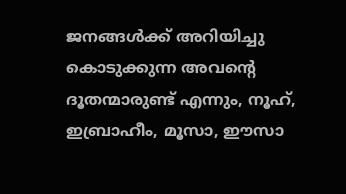ജനങ്ങൾക്ക് അറിയിച്ചു കൊടുക്കുന്ന അവൻ്റെ ദൂതന്മാരുണ്ട് എന്നും, നൂഹ്, ഇബ്രാഹീം, മൂസാ, ഈസാ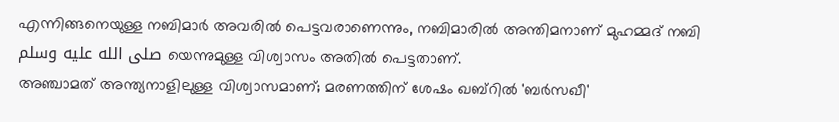എന്നിങ്ങനെയുള്ള നബിമാർ അവരിൽ പെട്ടവരാണെന്നും, നബിമാരിൽ അന്തിമനാണ് മുഹമ്മദ് നബി صلى الله عليه وسلم യെന്നുമുള്ള വിശ്വാസം അതിൽ പെട്ടതാണ്.
അഞ്ചാമത് അന്ത്യനാളിലുള്ള വിശ്വാസമാണ്; മരണത്തിന് ശേഷം ഖബ്റിൽ 'ബർസഖീ'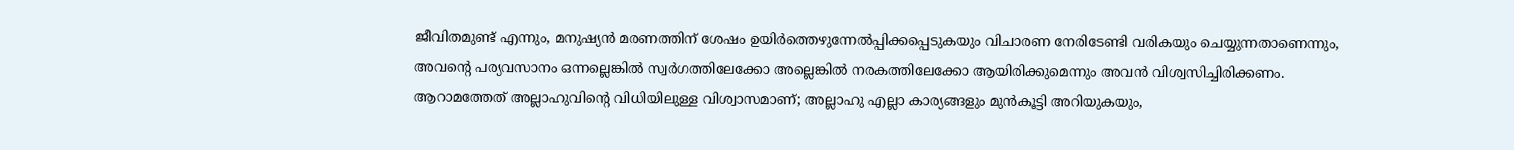ജീവിതമുണ്ട് എന്നും, മനുഷ്യൻ മരണത്തിന് ശേഷം ഉയിർത്തെഴുന്നേൽപ്പിക്കപ്പെടുകയും വിചാരണ നേരിടേണ്ടി വരികയും ചെയ്യുന്നതാണെന്നും, അവൻ്റെ പര്യവസാനം ഒന്നല്ലെങ്കിൽ സ്വർഗത്തിലേക്കോ അല്ലെങ്കിൽ നരകത്തിലേക്കോ ആയിരിക്കുമെന്നും അവൻ വിശ്വസിച്ചിരിക്കണം.
ആറാമത്തേത് അല്ലാഹുവിൻ്റെ വിധിയിലുള്ള വിശ്വാസമാണ്; അല്ലാഹു എല്ലാ കാര്യങ്ങളും മുൻകൂട്ടി അറിയുകയും,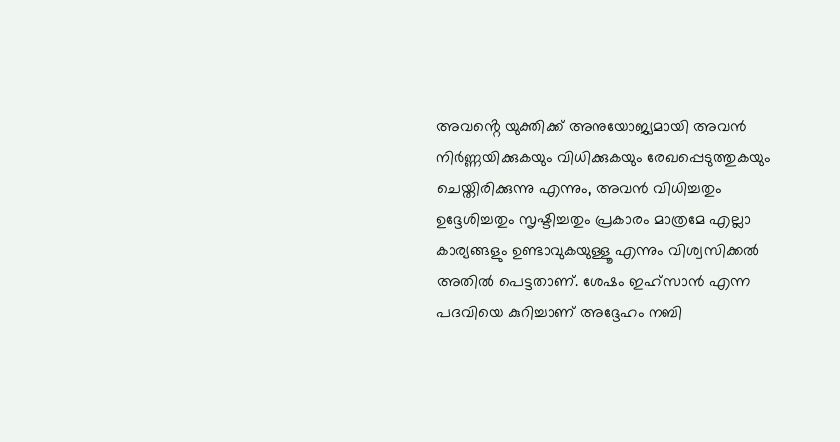അവൻ്റെ യുക്തിക്ക് അനുയോജ്യമായി അവൻ നിർണ്ണയിക്കുകയും വിധിക്കുകയും രേഖപ്പെടുത്തുകയും ചെയ്തിരിക്കുന്നു എന്നും, അവൻ വിധിച്ചതും ഉദ്ദേശിച്ചതും സൃഷ്ടിച്ചതും പ്രകാരം മാത്രമേ എല്ലാ കാര്യങ്ങളും ഉണ്ടാവുകയുള്ളൂ എന്നും വിശ്വസിക്കൽ അതിൽ പെട്ടതാണ്. ശേഷം ഇഹ്സാൻ എന്ന പദവിയെ കുറിച്ചാണ് അദ്ദേഹം നബി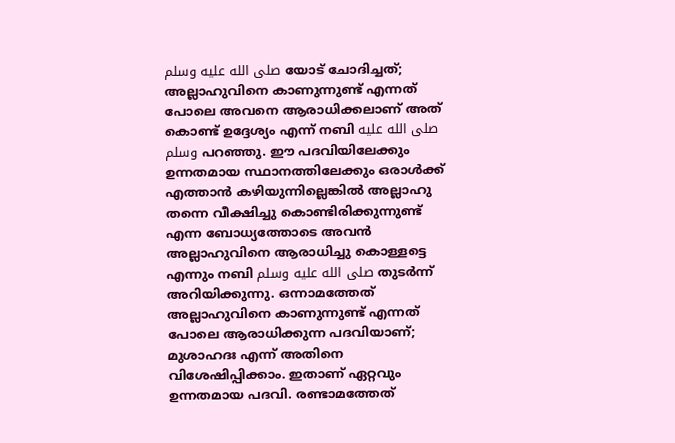صلى الله عليه وسلم യോട് ചോദിച്ചത്; അല്ലാഹുവിനെ കാണുന്നുണ്ട് എന്നത് പോലെ അവനെ ആരാധിക്കലാണ് അത് കൊണ്ട് ഉദ്ദേശ്യം എന്ന് നബി صلى الله عليه وسلم പറഞ്ഞു. ഈ പദവിയിലേക്കും ഉന്നതമായ സ്ഥാനത്തിലേക്കും ഒരാൾക്ക് എത്താൻ കഴിയുന്നില്ലെങ്കിൽ അല്ലാഹു തന്നെ വീക്ഷിച്ചു കൊണ്ടിരിക്കുന്നുണ്ട് എന്ന ബോധ്യത്തോടെ അവൻ അല്ലാഹുവിനെ ആരാധിച്ചു കൊള്ളട്ടെ എന്നും നബി صلى الله عليه وسلم തുടർന്ന് അറിയിക്കുന്നു. ഒന്നാമത്തേത് അല്ലാഹുവിനെ കാണുന്നുണ്ട് എന്നത് പോലെ ആരാധിക്കുന്ന പദവിയാണ്; മുശാഹദഃ എന്ന് അതിനെ വിശേഷിപ്പിക്കാം. ഇതാണ് ഏറ്റവും ഉന്നതമായ പദവി. രണ്ടാമത്തേത്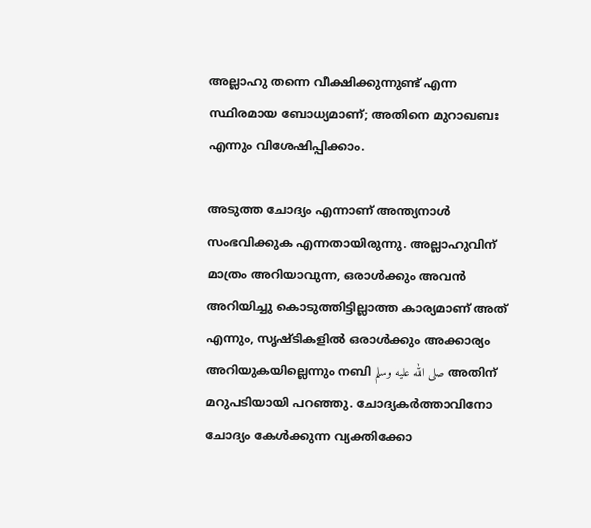അല്ലാഹു തന്നെ വീക്ഷിക്കുന്നുണ്ട് എന്ന സ്ഥിരമായ ബോധ്യമാണ്; അതിനെ മുറാഖബഃ എന്നും വിശേഷിപ്പിക്കാം.

അടുത്ത ചോദ്യം എന്നാണ് അന്ത്യനാൾ സംഭവിക്കുക എന്നതായിരുന്നു. അല്ലാഹുവിന് മാത്രം അറിയാവുന്ന, ഒരാൾക്കും അവൻ അറിയിച്ചു കൊടുത്തിട്ടില്ലാത്ത കാര്യമാണ് അത് എന്നും, സൃഷ്ടികളിൽ ഒരാൾക്കും അക്കാര്യം അറിയുകയില്ലെന്നും നബി صلى الله عليه وسلم അതിന് മറുപടിയായി പറഞ്ഞു. ചോദ്യകർത്താവിനോ ചോദ്യം കേൾക്കുന്ന വ്യക്തിക്കോ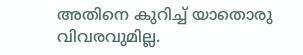അതിനെ കുറിച്ച് യാതൊരു വിവരവുമില്ല.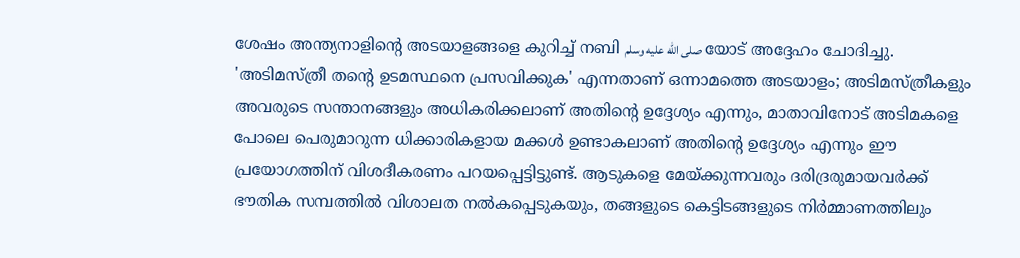ശേഷം അന്ത്യനാളിൻ്റെ അടയാളങ്ങളെ കുറിച്ച് നബി صلى الله عليه وسلم യോട് അദ്ദേഹം ചോദിച്ചു. 'അടിമസ്ത്രീ തൻ്റെ ഉടമസ്ഥനെ പ്രസവിക്കുക' എന്നതാണ് ഒന്നാമത്തെ അടയാളം; അടിമസ്ത്രീകളും അവരുടെ സന്താനങ്ങളും അധികരിക്കലാണ് അതിൻ്റെ ഉദ്ദേശ്യം എന്നും, മാതാവിനോട് അടിമകളെ പോലെ പെരുമാറുന്ന ധിക്കാരികളായ മക്കൾ ഉണ്ടാകലാണ് അതിൻ്റെ ഉദ്ദേശ്യം എന്നും ഈ പ്രയോഗത്തിന് വിശദീകരണം പറയപ്പെട്ടിട്ടുണ്ട്. ആടുകളെ മേയ്ക്കുന്നവരും ദരിദ്രരുമായവർക്ക് ഭൗതിക സമ്പത്തിൽ വിശാലത നൽകപ്പെടുകയും, തങ്ങളുടെ കെട്ടിടങ്ങളുടെ നിർമ്മാണത്തിലും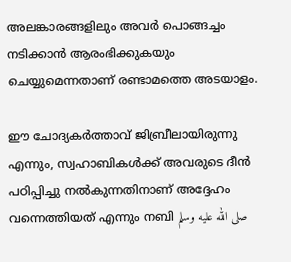അലങ്കാരങ്ങളിലും അവർ പൊങ്ങച്ചം നടിക്കാൻ ആരംഭിക്കുകയും ചെയ്യുമെന്നതാണ് രണ്ടാമത്തെ അടയാളം.

ഈ ചോദ്യകർത്താവ് ജിബ്രീലായിരുന്നു എന്നും, സ്വഹാബികൾക്ക് അവരുടെ ദീൻ പഠിപ്പിച്ചു നൽകുന്നതിനാണ് അദ്ദേഹം വന്നെത്തിയത് എന്നും നബി صلى الله عليه وسلم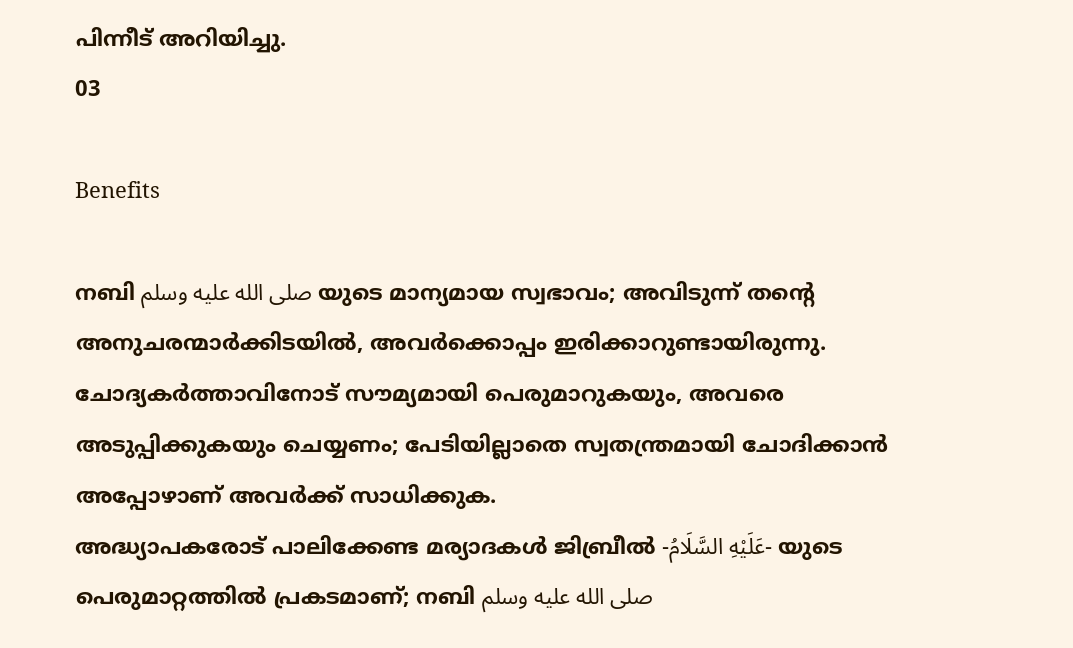പിന്നീട് അറിയിച്ചു.
03

Benefits

നബി صلى الله عليه وسلم യുടെ മാന്യമായ സ്വഭാവം; അവിടുന്ന് തൻ്റെ അനുചരന്മാർക്കിടയിൽ, അവർക്കൊപ്പം ഇരിക്കാറുണ്ടായിരുന്നു.
ചോദ്യകർത്താവിനോട് സൗമ്യമായി പെരുമാറുകയും, അവരെ അടുപ്പിക്കുകയും ചെയ്യണം; പേടിയില്ലാതെ സ്വതന്ത്രമായി ചോദിക്കാൻ അപ്പോഴാണ് അവർക്ക് സാധിക്കുക.
അദ്ധ്യാപകരോട് പാലിക്കേണ്ട മര്യാദകൾ ജിബ്രീൽ -عَلَيْهِ السَّلَامُ- യുടെ പെരുമാറ്റത്തിൽ പ്രകടമാണ്; നബി صلى الله عليه وسلم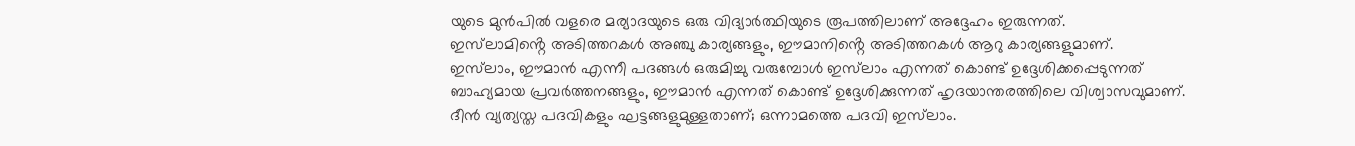യുടെ മുൻപിൽ വളരെ മര്യാദയുടെ ഒരു വിദ്യാർത്ഥിയുടെ രൂപത്തിലാണ് അദ്ദേഹം ഇരുന്നത്.
ഇസ്‌ലാമിൻ്റെ അടിത്തറകൾ അഞ്ചു കാര്യങ്ങളും, ഈമാനിൻ്റെ അടിത്തറകൾ ആറു കാര്യങ്ങളുമാണ്.
ഇസ്‌ലാം, ഈമാൻ എന്നീ പദങ്ങൾ ഒരുമിച്ചു വരുമ്പോൾ ഇസ്‌ലാം എന്നത് കൊണ്ട് ഉദ്ദേശിക്കപ്പെടുന്നത് ബാഹ്യമായ പ്രവർത്തനങ്ങളും, ഈമാൻ എന്നത് കൊണ്ട് ഉദ്ദേശിക്കുന്നത് ഹൃദയാന്തരത്തിലെ വിശ്വാസവുമാണ്.
ദീൻ വ്യത്യസ്ത പദവികളും ഘട്ടങ്ങളുമുള്ളതാണ്; ഒന്നാമത്തെ പദവി ഇസ്‌ലാം.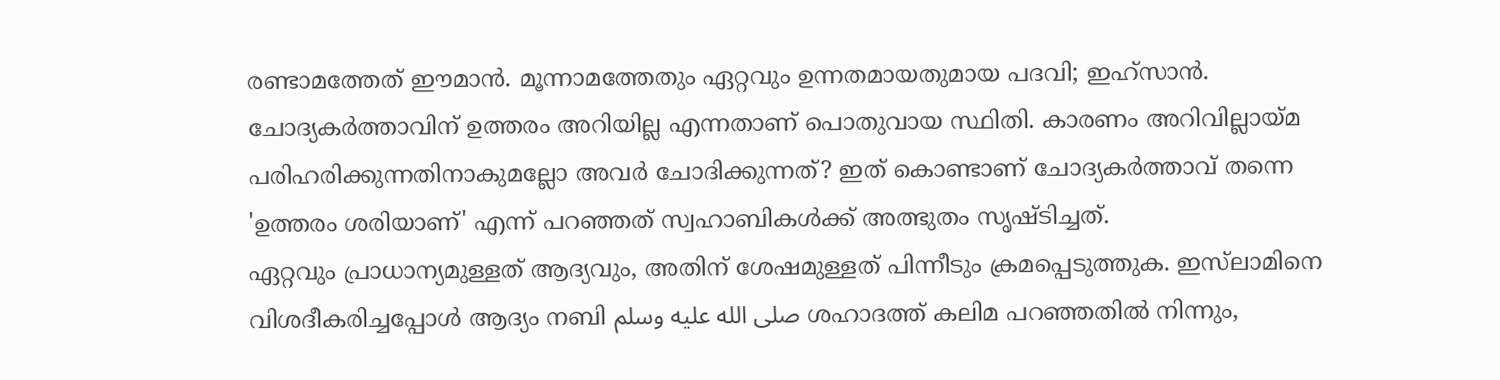രണ്ടാമത്തേത് ഈമാൻ. മൂന്നാമത്തേതും ഏറ്റവും ഉന്നതമായതുമായ പദവി; ഇഹ്സാൻ.
ചോദ്യകർത്താവിന് ഉത്തരം അറിയില്ല എന്നതാണ് പൊതുവായ സ്ഥിതി. കാരണം അറിവില്ലായ്‌മ പരിഹരിക്കുന്നതിനാകുമല്ലോ അവർ ചോദിക്കുന്നത്? ഇത് കൊണ്ടാണ് ചോദ്യകർത്താവ് തന്നെ 'ഉത്തരം ശരിയാണ്' എന്ന് പറഞ്ഞത് സ്വഹാബികൾക്ക് അത്ഭുതം സൃഷ്ടിച്ചത്.
ഏറ്റവും പ്രാധാന്യമുള്ളത് ആദ്യവും, അതിന് ശേഷമുള്ളത് പിന്നീടും ക്രമപ്പെടുത്തുക. ഇസ്‌ലാമിനെ വിശദീകരിച്ചപ്പോൾ ആദ്യം നബി صلى الله عليه وسلم ശഹാദത്ത് കലിമ പറഞ്ഞതിൽ നിന്നും,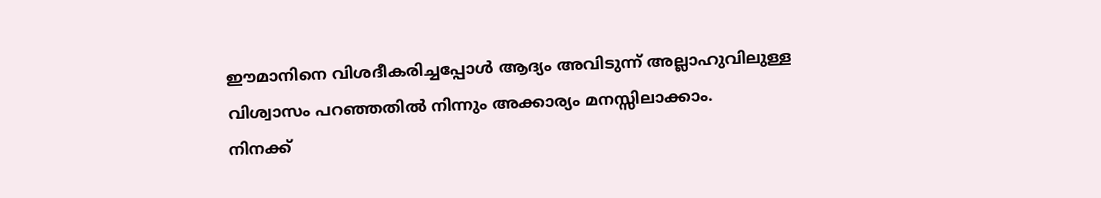ഈമാനിനെ വിശദീകരിച്ചപ്പോൾ ആദ്യം അവിടുന്ന് അല്ലാഹുവിലുള്ള വിശ്വാസം പറഞ്ഞതിൽ നിന്നും അക്കാര്യം മനസ്സിലാക്കാം.
നിനക്ക്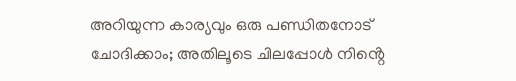അറിയുന്ന കാര്യവും ഒരു പണ്ഡിതനോട് ചോദിക്കാം; അതിലൂടെ ചിലപ്പോൾ നിൻ്റെ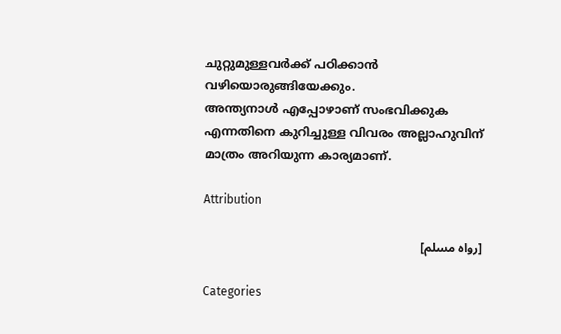ചുറ്റുമുള്ളവർക്ക് പഠിക്കാൻ വഴിയൊരുങ്ങിയേക്കും.
അന്ത്യനാൾ എപ്പോഴാണ് സംഭവിക്കുക എന്നതിനെ കുറിച്ചുള്ള വിവരം അല്ലാഹുവിന് മാത്രം അറിയുന്ന കാര്യമാണ്.

Attribution

[رواه مسلم]

Categories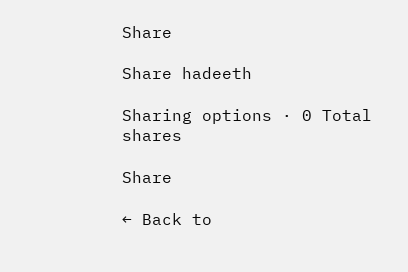Share

Share hadeeth

Sharing options · 0 Total shares

Share

← Back to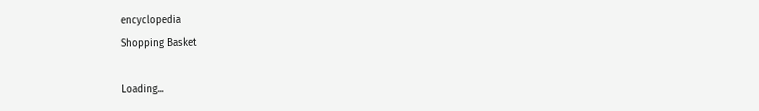encyclopedia
Shopping Basket

Loading...